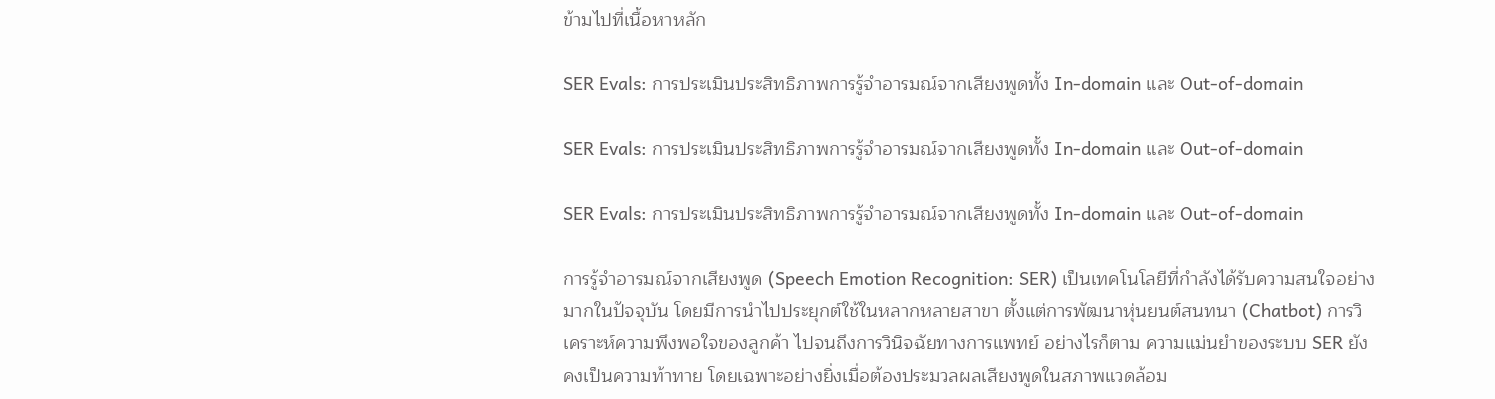ข้ามไปที่เนื้อหาหลัก

SER Evals: การประเมินประสิทธิภาพการรู้จำอารมณ์จากเสียงพูดทั้ง In-domain และ Out-of-domain

SER Evals: การประเมินประสิทธิภาพการรู้จำอารมณ์จากเสียงพูดทั้ง In-domain และ Out-of-domain

SER Evals: การประเมินประสิทธิภาพการรู้จำอารมณ์จากเสียงพูดทั้ง In-domain และ Out-of-domain

การรู้จำอารมณ์จากเสียงพูด (Speech Emotion Recognition: SER) เป็นเทคโนโลยีที่กำลังได้รับความสนใจอย่างมากในปัจจุบัน โดยมีการนำไปประยุกต์ใช้ในหลากหลายสาขา ตั้งแต่การพัฒนาหุ่นยนต์สนทนา (Chatbot) การวิเคราะห์ความพึงพอใจของลูกค้า ไปจนถึงการวินิจฉัยทางการแพทย์ อย่างไรก็ตาม ความแม่นยำของระบบ SER ยังคงเป็นความท้าทาย โดยเฉพาะอย่างยิ่งเมื่อต้องประมวลผลเสียงพูดในสภาพแวดล้อม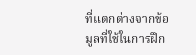ที่แตกต่างจากข้อมูลที่ใช้ในการฝึก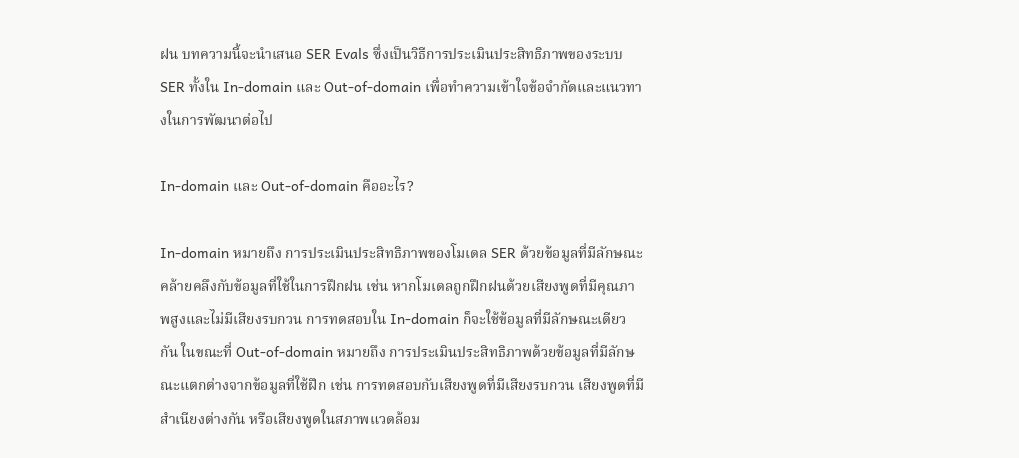ฝน บทความนี้จะนำเสนอ SER Evals ซึ่งเป็นวิธีการประเมินประสิทธิภาพของระบบ SER ทั้งใน In-domain และ Out-of-domain เพื่อทำความเข้าใจข้อจำกัดและแนวทางในการพัฒนาต่อไป

In-domain และ Out-of-domain คืออะไร?

In-domain หมายถึง การประเมินประสิทธิภาพของโมเดล SER ด้วยข้อมูลที่มีลักษณะคล้ายคลึงกับข้อมูลที่ใช้ในการฝึกฝน เช่น หากโมเดลถูกฝึกฝนด้วยเสียงพูดที่มีคุณภาพสูงและไม่มีเสียงรบกวน การทดสอบใน In-domain ก็จะใช้ข้อมูลที่มีลักษณะเดียวกัน ในขณะที่ Out-of-domain หมายถึง การประเมินประสิทธิภาพด้วยข้อมูลที่มีลักษณะแตกต่างจากข้อมูลที่ใช้ฝึก เช่น การทดสอบกับเสียงพูดที่มีเสียงรบกวน เสียงพูดที่มีสำเนียงต่างกัน หรือเสียงพูดในสภาพแวดล้อม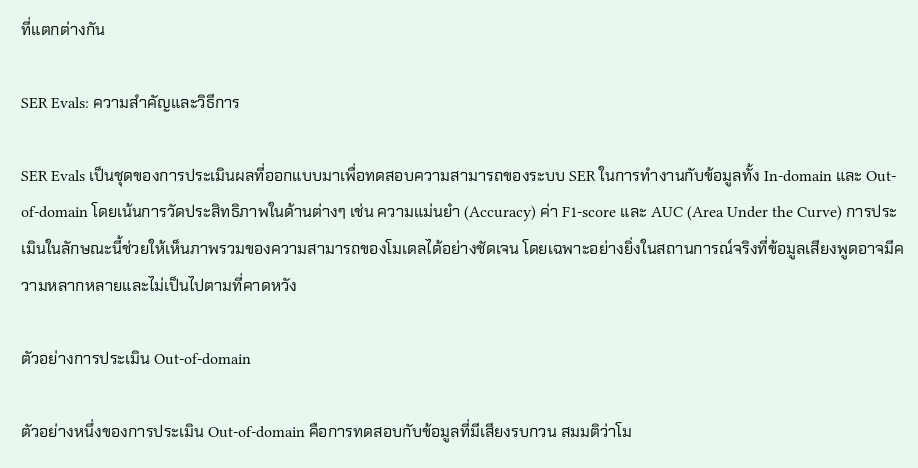ที่แตกต่างกัน

SER Evals: ความสำคัญและวิธีการ

SER Evals เป็นชุดของการประเมินผลที่ออกแบบมาเพื่อทดสอบความสามารถของระบบ SER ในการทำงานกับข้อมูลทั้ง In-domain และ Out-of-domain โดยเน้นการวัดประสิทธิภาพในด้านต่างๆ เช่น ความแม่นยำ (Accuracy) ค่า F1-score และ AUC (Area Under the Curve) การประเมินในลักษณะนี้ช่วยให้เห็นภาพรวมของความสามารถของโมเดลได้อย่างชัดเจน โดยเฉพาะอย่างยิ่งในสถานการณ์จริงที่ข้อมูลเสียงพูดอาจมีความหลากหลายและไม่เป็นไปตามที่คาดหวัง

ตัวอย่างการประเมิน Out-of-domain

ตัวอย่างหนึ่งของการประเมิน Out-of-domain คือการทดสอบกับข้อมูลที่มีเสียงรบกวน สมมติว่าโม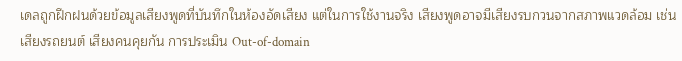เดลถูกฝึกฝนด้วยข้อมูลเสียงพูดที่บันทึกในห้องอัดเสียง แต่ในการใช้งานจริง เสียงพูดอาจมีเสียงรบกวนจากสภาพแวดล้อม เช่น เสียงรถยนต์ เสียงคนคุยกัน การประเมิน Out-of-domain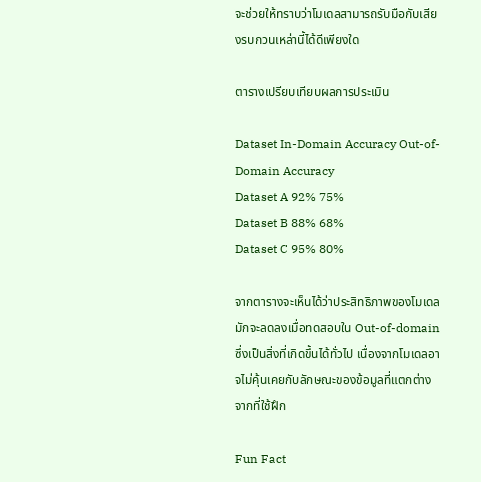จะช่วยให้ทราบว่าโมเดลสามารถรับมือกับเสียงรบกวนเหล่านี้ได้ดีเพียงใด

ตารางเปรียบเทียบผลการประเมิน

Dataset In-Domain Accuracy Out-of-Domain Accuracy
Dataset A 92% 75%
Dataset B 88% 68%
Dataset C 95% 80%

จากตารางจะเห็นได้ว่าประสิทธิภาพของโมเดลมักจะลดลงเมื่อทดสอบใน Out-of-domain ซึ่งเป็นสิ่งที่เกิดขึ้นได้ทั่วไป เนื่องจากโมเดลอาจไม่คุ้นเคยกับลักษณะของข้อมูลที่แตกต่างจากที่ใช้ฝึก

Fun Fact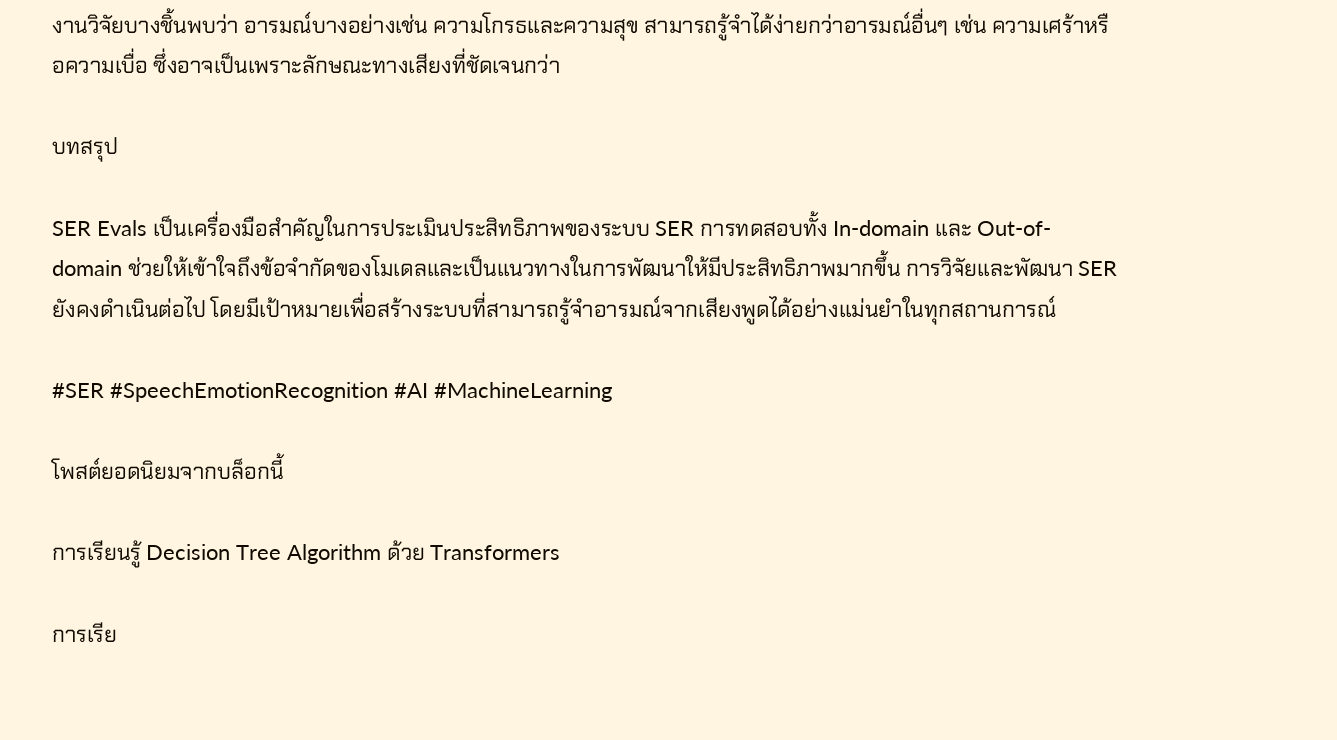งานวิจัยบางชิ้นพบว่า อารมณ์บางอย่างเช่น ความโกรธและความสุข สามารถรู้จำได้ง่ายกว่าอารมณ์อื่นๆ เช่น ความเศร้าหรือความเบื่อ ซึ่งอาจเป็นเพราะลักษณะทางเสียงที่ชัดเจนกว่า

บทสรุป

SER Evals เป็นเครื่องมือสำคัญในการประเมินประสิทธิภาพของระบบ SER การทดสอบทั้ง In-domain และ Out-of-domain ช่วยให้เข้าใจถึงข้อจำกัดของโมเดลและเป็นแนวทางในการพัฒนาให้มีประสิทธิภาพมากขึ้น การวิจัยและพัฒนา SER ยังคงดำเนินต่อไป โดยมีเป้าหมายเพื่อสร้างระบบที่สามารถรู้จำอารมณ์จากเสียงพูดได้อย่างแม่นยำในทุกสถานการณ์

#SER #SpeechEmotionRecognition #AI #MachineLearning

โพสต์ยอดนิยมจากบล็อกนี้

การเรียนรู้ Decision Tree Algorithm ด้วย Transformers

การเรีย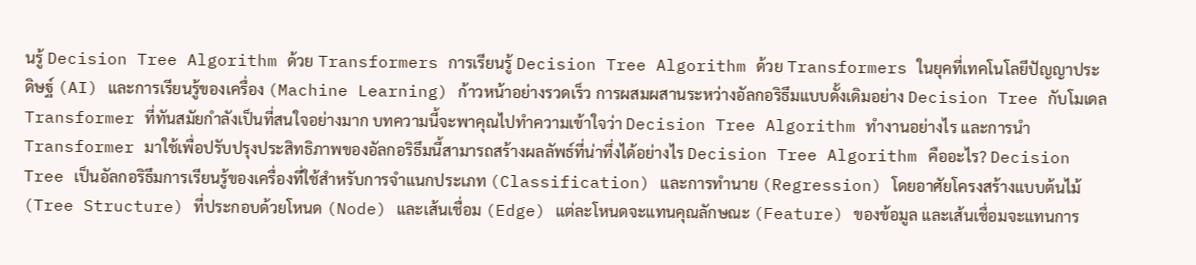นรู้ Decision Tree Algorithm ด้วย Transformers การเรียนรู้ Decision Tree Algorithm ด้วย Transformers ในยุคที่เทคโนโลยีปัญญาประดิษฐ์ (AI) และการเรียนรู้ของเครื่อง (Machine Learning) ก้าวหน้าอย่างรวดเร็ว การผสมผสานระหว่างอัลกอริธึมแบบดั้งเดิมอย่าง Decision Tree กับโมเดล Transformer ที่ทันสมัยกำลังเป็นที่สนใจอย่างมาก บทความนี้จะพาคุณไปทำความเข้าใจว่า Decision Tree Algorithm ทำงานอย่างไร และการนำ Transformer มาใช้เพื่อปรับปรุงประสิทธิภาพของอัลกอริธึมนี้สามารถสร้างผลลัพธ์ที่น่าทึ่งได้อย่างไร Decision Tree Algorithm คืออะไร? Decision Tree เป็นอัลกอริธึมการเรียนรู้ของเครื่องที่ใช้สำหรับการจำแนกประเภท (Classification) และการทำนาย (Regression) โดยอาศัยโครงสร้างแบบต้นไม้ (Tree Structure) ที่ประกอบด้วยโหนด (Node) และเส้นเชื่อม (Edge) แต่ละโหนดจะแทนคุณลักษณะ (Feature) ของข้อมูล และเส้นเชื่อมจะแทนการ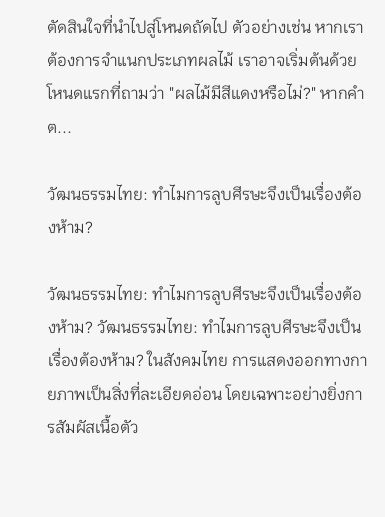ตัดสินใจที่นำไปสู่โหนดถัดไป ตัวอย่างเช่น หากเราต้องการจำแนกประเภทผลไม้ เราอาจเริ่มต้นด้วยโหนดแรกที่ถามว่า "ผลไม้มีสีแดงหรือไม่?" หากคำต...

วัฒนธรรมไทย: ทำไมการลูบศีรษะจึงเป็นเรื่องต้องห้าม?

วัฒนธรรมไทย: ทำไมการลูบศีรษะจึงเป็นเรื่องต้องห้าม? วัฒนธรรมไทย: ทำไมการลูบศีรษะจึงเป็นเรื่องต้องห้าม? ในสังคมไทย การแสดงออกทางกายภาพเป็นสิ่งที่ละเอียดอ่อน โดยเฉพาะอย่างยิ่งการสัมผัสเนื้อตัว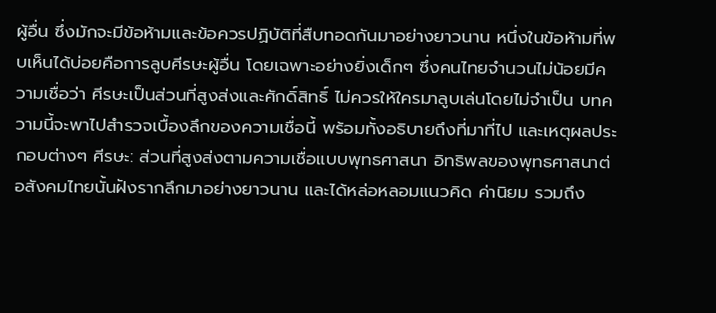ผู้อื่น ซึ่งมักจะมีข้อห้ามและข้อควรปฏิบัติที่สืบทอดกันมาอย่างยาวนาน หนึ่งในข้อห้ามที่พบเห็นได้บ่อยคือการลูบศีรษะผู้อื่น โดยเฉพาะอย่างยิ่งเด็กๆ ซึ่งคนไทยจำนวนไม่น้อยมีความเชื่อว่า ศีรษะเป็นส่วนที่สูงส่งและศักดิ์สิทธิ์ ไม่ควรให้ใครมาลูบเล่นโดยไม่จำเป็น บทความนี้จะพาไปสำรวจเบื้องลึกของความเชื่อนี้ พร้อมทั้งอธิบายถึงที่มาที่ไป และเหตุผลประกอบต่างๆ ศีรษะ: ส่วนที่สูงส่งตามความเชื่อแบบพุทธศาสนา อิทธิพลของพุทธศาสนาต่อสังคมไทยนั้นฝังรากลึกมาอย่างยาวนาน และได้หล่อหลอมแนวคิด ค่านิยม รวมถึง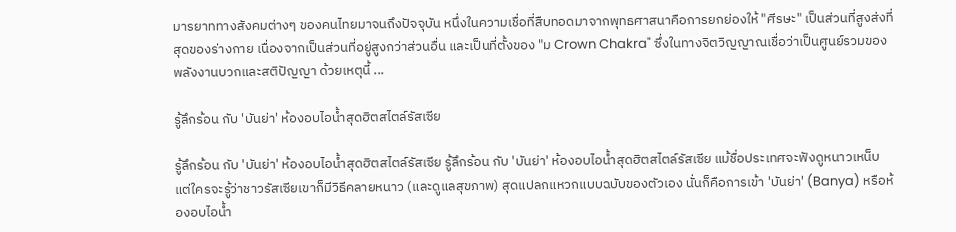มารยาททางสังคมต่างๆ ของคนไทยมาจนถึงปัจจุบัน หนึ่งในความเชื่อที่สืบทอดมาจากพุทธศาสนาคือการยกย่องให้ "ศีรษะ" เป็นส่วนที่สูงส่งที่สุดของร่างกาย เนื่องจากเป็นส่วนที่อยู่สูงกว่าส่วนอื่น และเป็นที่ตั้งของ "ม Crown Chakra" ซึ่งในทางจิตวิญญาณเชื่อว่าเป็นศูนย์รวมของพลังงานบวกและสติปัญญา ด้วยเหตุนี้ ...

รู้ลึกร้อน กับ 'บันย่า' ห้องอบไอน้ำสุดฮิตสไตล์รัสเซีย

รู้ลึกร้อน กับ 'บันย่า' ห้องอบไอน้ำสุดฮิตสไตล์รัสเซีย รู้ลึกร้อน กับ 'บันย่า' ห้องอบไอน้ำสุดฮิตสไตล์รัสเซีย แม้ชื่อประเทศจะฟังดูหนาวเหน็บ แต่ใครจะรู้ว่าชาวรัสเซียเขาก็มีวิธีคลายหนาว (และดูแลสุขภาพ) สุดแปลกแหวกแบบฉบับของตัวเอง นั่นก็คือการเข้า 'บันย่า' (Banya) หรือห้องอบไอน้ำ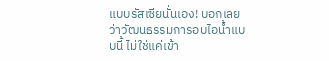แบบรัสเซียนั่นเอง! บอกเลยว่าวัฒนธรรมการอบไอน้ำแบบนี้ ไม่ใช่แค่เข้า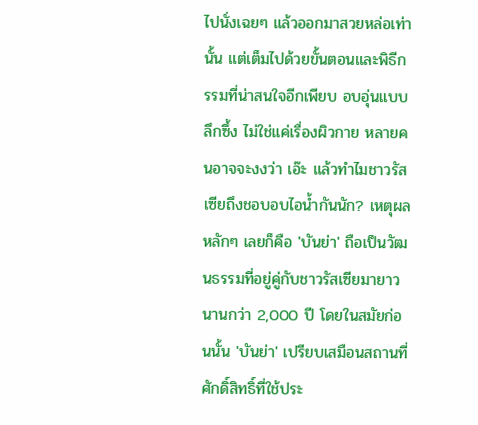ไปนั่งเฉยๆ แล้วออกมาสวยหล่อเท่านั้น แต่เต็มไปด้วยขั้นตอนและพิธีกรรมที่น่าสนใจอีกเพียบ อบอุ่นแบบลึกซึ้ง ไม่ใช่แค่เรื่องผิวกาย หลายคนอาจจะงงว่า เอ๊ะ แล้วทำไมชาวรัสเซียถึงชอบอบไอน้ำกันนัก? เหตุผลหลักๆ เลยก็คือ 'บันย่า' ถือเป็นวัฒนธรรมที่อยู่คู่กับชาวรัสเซียมายาวนานกว่า 2,000 ปี โดยในสมัยก่อนนั้น 'บันย่า' เปรียบเสมือนสถานที่ศักดิ์สิทธิ์ที่ใช้ประ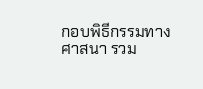กอบพิธีกรรมทางศาสนา รวม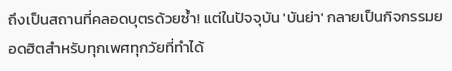ถึงเป็นสถานที่คลอดบุตรด้วยซ้ำ! แต่ในปัจจุบัน 'บันย่า' กลายเป็นกิจกรรมยอดฮิตสำหรับทุกเพศทุกวัยที่ทำได้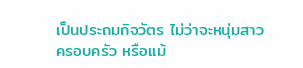เป็นประถมกิจวัตร ไม่ว่าจะหนุ่มสาว ครอบครัว หรือแม้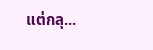แต่กลุ...